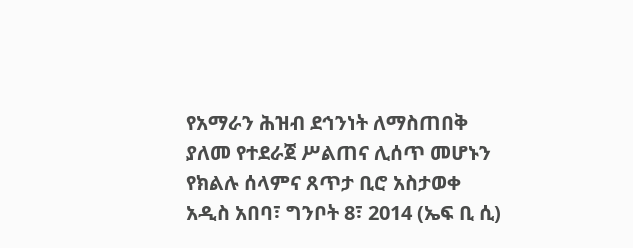የአማራን ሕዝብ ደኅንነት ለማስጠበቅ ያለመ የተደራጀ ሥልጠና ሊሰጥ መሆኑን የክልሉ ሰላምና ጸጥታ ቢሮ አስታወቀ
አዲስ አበባ፣ ግንቦት 8፣ 2014 (ኤፍ ቢ ሲ)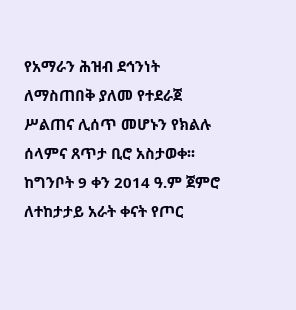የአማራን ሕዝብ ደኅንነት ለማስጠበቅ ያለመ የተደራጀ ሥልጠና ሊሰጥ መሆኑን የክልሉ ሰላምና ጸጥታ ቢሮ አስታወቀ፡፡
ከግንቦት 9 ቀን 2014 ዓ.ም ጀምሮ ለተከታታይ አራት ቀናት የጦር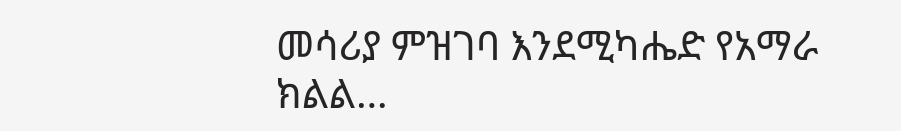መሳሪያ ምዝገባ እንደሚካሔድ የአማራ ክልል…